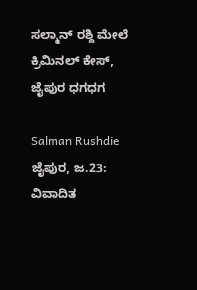ಸಲ್ಮಾನ್ ರಶ್ದಿ ಮೇಲೆ ಕ್ರಿಮಿನಲ್ ಕೇಸ್, ಜೈಪುರ ಧಗಧಗ

Salman Rushdie
ಜೈಪುರ, ಜ.23: ವಿವಾದಿತ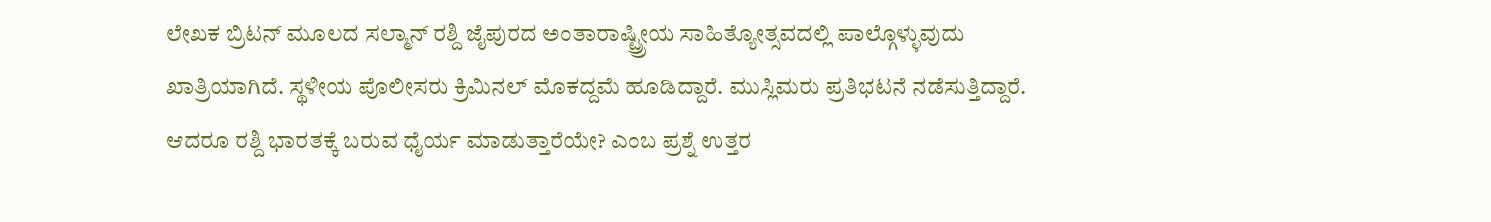ಲೇಖಕ ಬ್ರಿಟನ್ ಮೂಲದ ಸಲ್ಮಾನ್ ರಶ್ದಿ ಜೈಪುರದ ಅಂತಾರಾಷ್ಟ್ರ್ರೀಯ ಸಾಹಿತ್ಯೋತ್ಸವದಲ್ಲಿ ಪಾಲ್ಗೊಳ್ಳುವುದು ಖಾತ್ರಿಯಾಗಿದೆ. ಸ್ಥಳೀಯ ಪೊಲೀಸರು ಕ್ರಿಮಿನಲ್ ಮೊಕದ್ದಮೆ ಹೂಡಿದ್ದಾರೆ. ಮುಸ್ಲಿಮರು ಪ್ರತಿಭಟನೆ ನಡೆಸುತ್ತಿದ್ದಾರೆ. ಆದರೂ ರಶ್ದಿ ಭಾರತಕ್ಕೆ ಬರುವ ಧೈರ್ಯ ಮಾಡುತ್ತಾರೆಯೇ? ಎಂಬ ಪ್ರಶ್ನೆ ಉತ್ತರ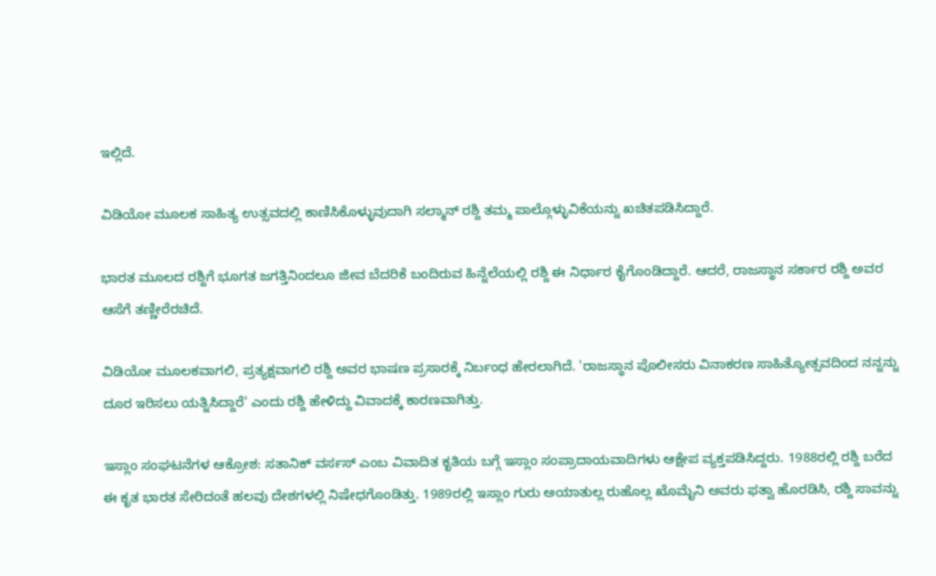ಇಲ್ಲಿದೆ.

ವಿಡಿಯೋ ಮೂಲಕ ಸಾಹಿತ್ಯ ಉತ್ಸವದಲ್ಲಿ ಕಾಣಿಸಿಕೊಳ್ಳುವುದಾಗಿ ಸಲ್ಮಾನ್ ರಶ್ದಿ ತಮ್ಮ ಪಾಲ್ಗೊಳ್ಳುವಿಕೆಯನ್ನು ಖಚಿತಪಡಿಸಿದ್ದಾರೆ.

ಭಾರತ ಮೂಲದ ರಶ್ದಿಗೆ ಭೂಗತ ಜಗತ್ತಿನಿಂದಲೂ ಜೀವ ಬೆದರಿಕೆ ಬಂದಿರುವ ಹಿನ್ನೆಲೆಯಲ್ಲಿ ರಶ್ದಿ ಈ ನಿರ್ಧಾರ ಕೈಗೊಂಡಿದ್ದಾರೆ. ಆದರೆ, ರಾಜಸ್ಥಾನ ಸರ್ಕಾರ ರಶ್ದಿ ಅವರ ಆಸೆಗೆ ತಣ್ಣೀರೆರಚಿದೆ.

ವಿಡಿಯೋ ಮೂಲಕವಾಗಲಿ, ಪ್ರತ್ಯಕ್ಷವಾಗಲಿ ರಶ್ದಿ ಅವರ ಭಾಷಣ ಪ್ರಸಾರಕ್ಕೆ ನಿರ್ಬಂಧ ಹೇರಲಾಗಿದೆ. 'ರಾಜಸ್ಥಾನ ಪೊಲೀಸರು ವಿನಾಕರಣ ಸಾಹಿತ್ಯೋತ್ಸವದಿಂದ ನನ್ನನ್ನು ದೂರ ಇರಿಸಲು ಯತ್ನಿಸಿದ್ದಾರೆ' ಎಂದು ರಶ್ದಿ ಹೇಳಿದ್ದು ವಿವಾದಕ್ಕೆ ಕಾರಣವಾಗಿತ್ತು.

ಇಸ್ಲಾಂ ಸಂಘಟನೆಗಳ ಆಕ್ರೋಶ: ಸತಾನಿಕ್ ವರ್ಸಸ್ ಎಂಬ ವಿವಾದಿತ ಕೃತಿಯ ಬಗ್ಗೆ ಇಸ್ಲಾಂ ಸಂಪ್ರಾದಾಯವಾದಿಗಳು ಆಕ್ಷೇಪ ವ್ಯಕ್ತಪಡಿಸಿದ್ದರು. 1988ರಲ್ಲಿ ರಶ್ದಿ ಬರೆದ ಈ ಕೃತ ಭಾರತ ಸೇರಿದಂತೆ ಹಲವು ದೇಶಗಳಲ್ಲಿ ನಿಷೇಧಗೊಂಡಿತ್ತು. 1989ರಲ್ಲಿ ಇಸ್ಲಾಂ ಗುರು ಅಯಾತುಲ್ಲ ರುಹೊಲ್ಲ ಖೊಮೈನಿ ಅವರು ಫತ್ವಾ ಹೊರಡಿಸಿ, ರಶ್ದಿ ಸಾವನ್ನು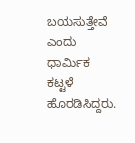ಬಯಸುತ್ತೇವೆ ಎಂದು ಧಾರ್ಮಿಕ ಕಟ್ಟಳೆ ಹೊರಡಿಸಿದ್ದರು.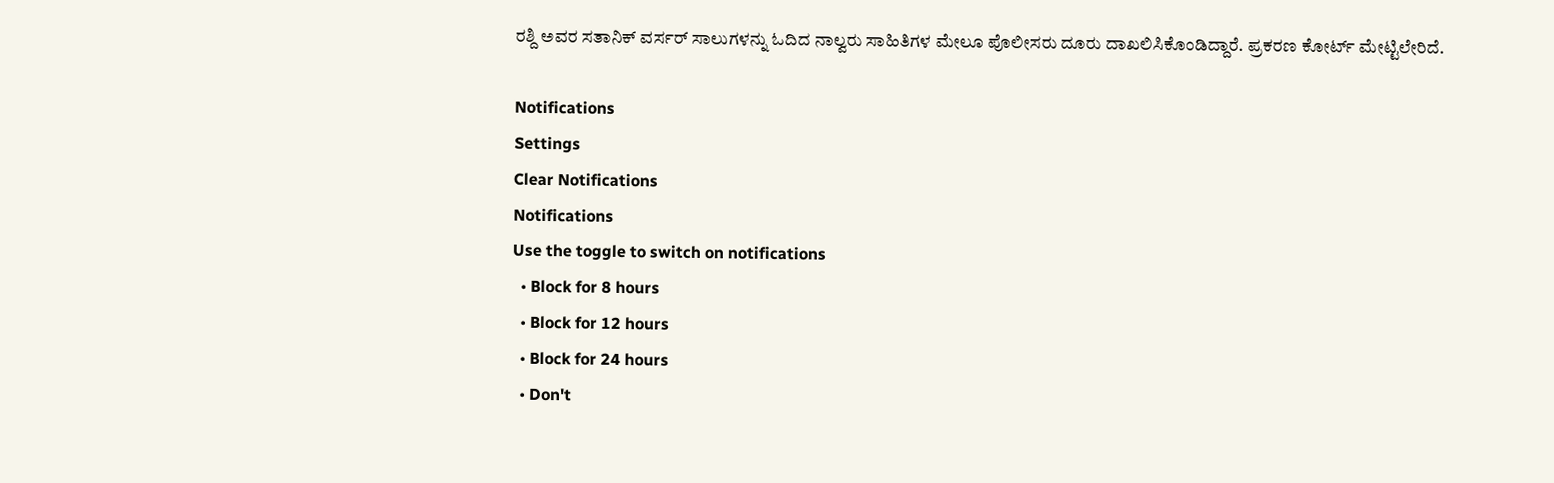ರಶ್ದಿ ಅವರ ಸತಾನಿಕ್ ವರ್ಸರ್ ಸಾಲುಗಳನ್ನು ಓದಿದ ನಾಲ್ವರು ಸಾಹಿತಿಗಳ ಮೇಲೂ ಪೊಲೀಸರು ದೂರು ದಾಖಲಿಸಿಕೊಂಡಿದ್ದಾರೆ. ಪ್ರಕರಣ ಕೋರ್ಟ್ ಮೇಟ್ಟಿಲೇರಿದೆ.

Notifications
Settings
Clear Notifications
Notifications
Use the toggle to switch on notifications
  • Block for 8 hours
  • Block for 12 hours
  • Block for 24 hours
  • Don't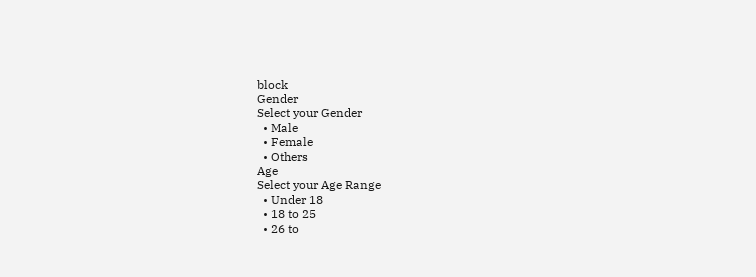block
Gender
Select your Gender
  • Male
  • Female
  • Others
Age
Select your Age Range
  • Under 18
  • 18 to 25
  • 26 to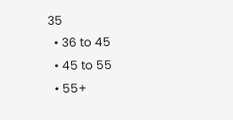35
  • 36 to 45
  • 45 to 55
  • 55+